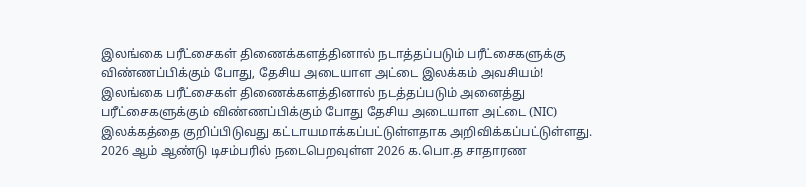இலங்கை பரீட்சைகள் திணைக்களத்தினால் நடாத்தப்படும் பரீட்சைகளுக்கு விண்ணப்பிக்கும் போது, தேசிய அடையாள அட்டை இலக்கம் அவசியம்!
இலங்கை பரீட்சைகள் திணைக்களத்தினால் நடத்தப்படும் அனைத்து பரீட்சைகளுக்கும் விண்ணப்பிக்கும் போது தேசிய அடையாள அட்டை (NIC) இலக்கத்தை குறிப்பிடுவது கட்டாயமாக்கப்பட்டுள்ளதாக அறிவிக்கப்பட்டுள்ளது.
2026 ஆம் ஆண்டு டிசம்பரில் நடைபெறவுள்ள 2026 க.பொ.த சாதாரண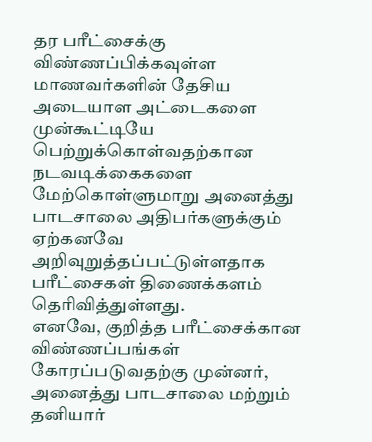தர பரீட்சைக்கு விண்ணப்பிக்கவுள்ள மாணவர்களின் தேசிய அடையாள அட்டைகளை முன்கூட்டியே பெற்றுக்கொள்வதற்கான நடவடிக்கைகளை மேற்கொள்ளுமாறு அனைத்து பாடசாலை அதிபர்களுக்கும் ஏற்கனவே அறிவுறுத்தப்பட்டுள்ளதாக பரீட்சைகள் திணைக்களம் தெரிவித்துள்ளது.
எனவே, குறித்த பரீட்சைக்கான விண்ணப்பங்கள் கோரப்படுவதற்கு முன்னர், அனைத்து பாடசாலை மற்றும் தனியார்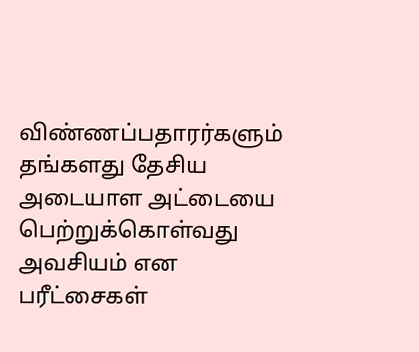விண்ணப்பதாரர்களும் தங்களது தேசிய அடையாள அட்டையை பெற்றுக்கொள்வது அவசியம் என பரீட்சைகள்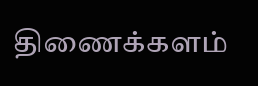திணைக்களம்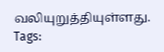வலியுறுத்தியுள்ளது.
Tags: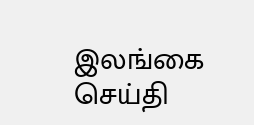இலங்கை செய்தி